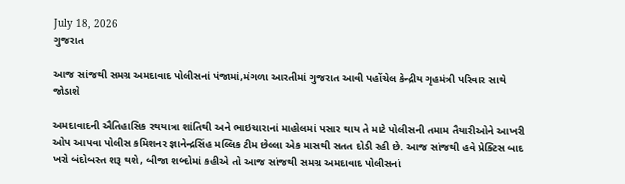July 18, 2026
ગુજરાત

આજ સાંજથી સમગ્ર અમદાવાદ પોલીસનાં પંજામાં,મંગળા આરતીમાં ગુજરાત આવી પહોંચેલ કેન્‍દ્રીય ગૃહમંત્રી પરિવાર સાથે જોડાશે

અમદાવાદની ઐતિહાસિક રથયાત્રા શાંતિથી અને ભાઇચારાનાં માહોલમાં પસાર થાય તે માટે પોલીસની તમામ તૈયારીઓને આખરી ઓપ આપવા પોલીસ કમિશનર જ્ઞાનેન્‍દ્રસિંહ મલ્લિક ટીમ છેલ્લા એક માસથી સતત દોડી રહી છે. આજ સાંજથી હવે પ્રેક્‍ટિસ બાદ ખરો બંદોબસ્‍ત શરૂ થશે, બીજા શબ્‍દોમાં કહીએ તો આજ સાંજથી સમગ્ર અમદાવાદ પોલીસનાં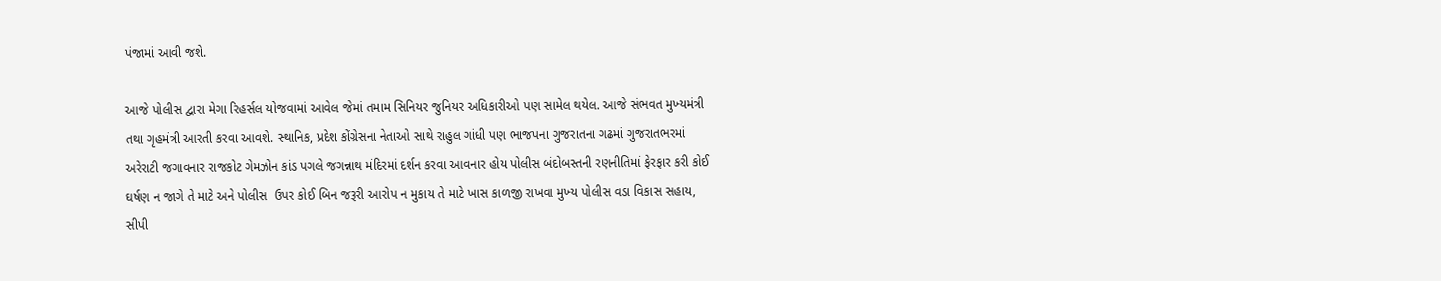પંજામાં આવી જશે.

આજે પોલીસ દ્વારા મેગા રિહર્સલ યોજવામાં આવેલ જેમાં તમામ સિનિયર જુનિયર અધિકારીઓ પણ સામેલ થયેલ. આજે સંભવત મુખ્‍યમંત્રી તથા ગૃહમંત્રી આરતી કરવા આવશે. સ્‍થાનિક, પ્રદેશ કોંગ્રેસના નેતાઓ સાથે રાહુલ ગાંધી પણ ભાજપના ગુજરાતના ગઢમાં ગુજરાતભરમાં અરેરાટી જગાવનાર રાજકોટ ગેમઝોન કાંડ પગલે જગન્નાથ મંદિરમાં દર્શન કરવા આવનાર હોય પોલીસ બંદોબસ્‍તની રણનીતિમાં ફેરફાર કરી કોઈ ઘર્ષણ ન જાગે તે માટે અને પોલીસ  ઉપર કોઈ બિન જરૂરી આરોપ ન મુકાય તે માટે ખાસ કાળજી રાખવા મુખ્‍ય પોલીસ વડા વિકાસ સહાય, સીપી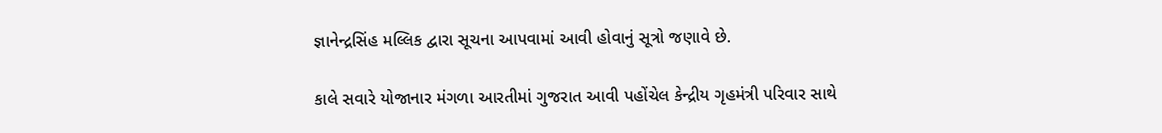જ્ઞાનેન્‍દ્રસિંહ મલ્લિક દ્વારા સૂચના આપવામાં આવી હોવાનું સૂત્રો જણાવે છે.

કાલે સવારે યોજાનાર મંગળા આરતીમાં ગુજરાત આવી પહોંચેલ કેન્‍દ્રીય ગૃહમંત્રી પરિવાર સાથે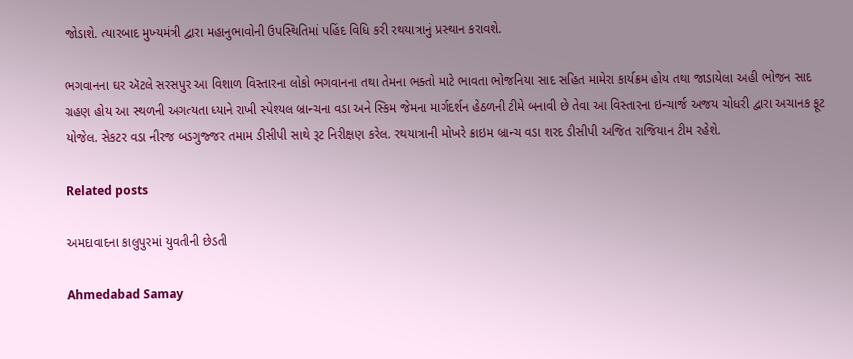જોડાશે. ત્‍યારબાદ મુખ્‍યમંત્રી દ્વારા મહાનુભાવોની ઉપસ્‍થિતિમાં પહિંદ વિધિ કરી રથયાત્રાનું પ્રસ્‍થાન કરાવશે.

ભગવાનના ઘર ઍટલે સરસપુર આ વિશાળ વિસ્તારના લોકો ભગવાનના તથા તેમના ભક્તો માટે ભાવતા ભોજનિયા સાદ સહિત મામેરા કાર્યક્રમ હોય તથા જાડાયેલા અહી ભોજન સાદ ગ્રહણ હોય આ સ્થળની અગત્યતા ધ્યાને રાખી સ્પેશ્યલ બ્રાન્ચના વડા અને સ્કિમ જેમના માર્ગદર્શન હેઠળની ટીમે બનાવી છે તેવા આ વિસ્તારના ઇન્ચાર્જ અજય ચોધરી દ્વારા અચાનક ફૂટ યોજેલ. સેકટર વડા નીરજ બડગુજ્જર તમામ ડીસીપી સાથે રૂટ નિરીક્ષણ કરેલ. રથયાત્રાની મોખરે ક્રાઇમ બ્રાન્ચ વડા શરદ ડીસીપી અજિત રાજિયાન ટીમ રહેશે.

Related posts

અમદાવાદના કાલુપુરમાં યુવતીની છેડતી

Ahmedabad Samay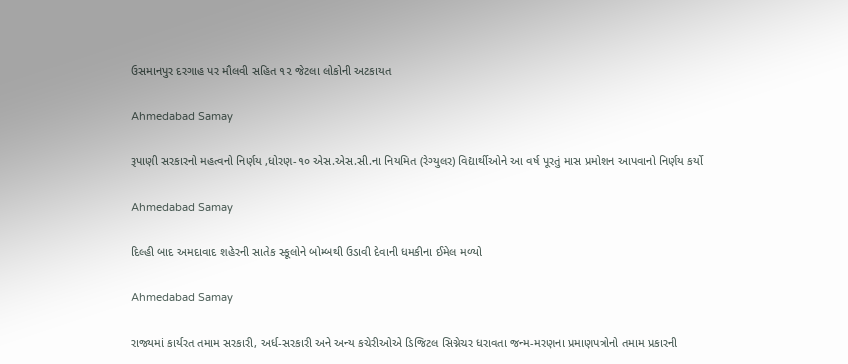ઉસમાનપુર દરગાહ પર મૌલવી સહિત ૧૨ જેટલા લોકોની અટકાયત

Ahmedabad Samay

રૂપાણી સરકારનો મહત્વનો નિર્ણય ,ધોરણ-૧૦ એસ.એસ.સી.ના નિયમિત (રેગ્યુલર) વિદ્યાર્થીઓને આ વર્ષ પૂરતું માસ પ્રમોશન આપવાનો નિર્ણય કર્યો

Ahmedabad Samay

દિલ્‍હી બાદ અમદાવાદ શહેરની સાતેક સ્‍કૂલોને બોમ્‍બથી ઉડાવી દેવાની ધમકીના ઈમેલ મળ્યો

Ahmedabad Samay

રાજ્યમાં કાર્યરત તમામ સરકારી, અર્ધ-સરકારી અને અન્ય કચેરીઓએ ડિજિટલ સિગ્નેચર ધરાવતા જન્મ-મરણના પ્રમાણપત્રોનો તમામ પ્રકારની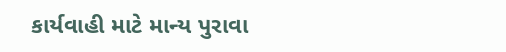કાર્યવાહી માટે માન્ય પુરાવા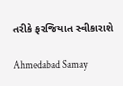તરીકે ફરજિયાત સ્વીકારાશે

Ahmedabad Samay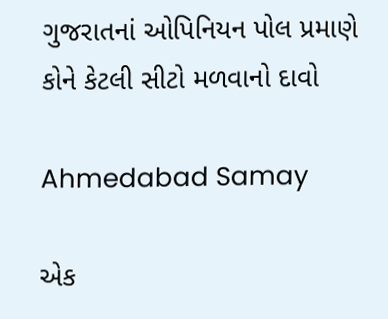ગુજરાતનાં ઓપિનિયન પોલ પ્રમાણે કોને કેટલી સીટો મળવાનો દાવો

Ahmedabad Samay

એક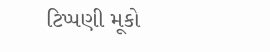ટિપ્પણી મૂકો